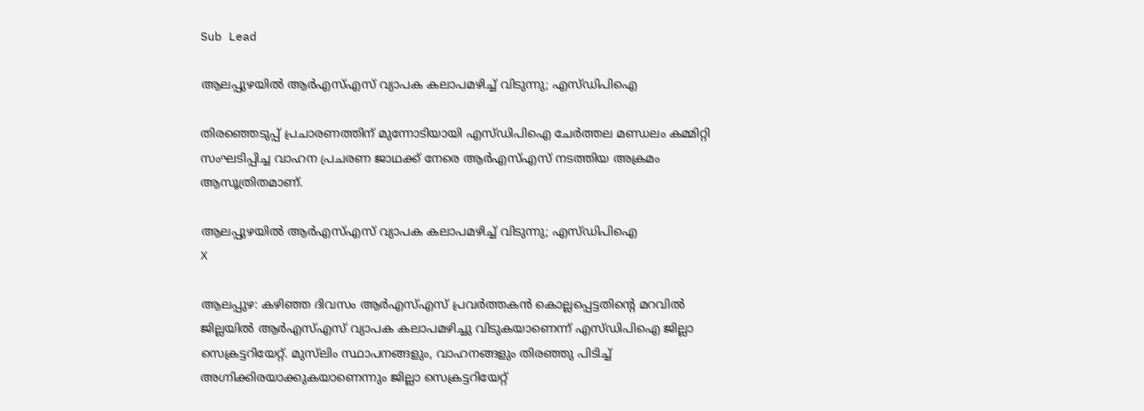Sub Lead

ആലപ്പുഴയിൽ ആർഎസ്എസ് വ്യാപക കലാപമഴിച്ച് വിടുന്നു; എസ്ഡിപിഐ

തിരഞ്ഞെടുപ്പ് പ്രചാരണത്തിന് മുന്നോടിയായി എസ്ഡിപിഐ ചേർത്തല മണ്ഡലം കമ്മിറ്റി സംഘടിപ്പിച്ച വാഹന പ്രചരണ ജാഥക്ക് നേരെ ആർഎസ്എസ് നടത്തിയ അക്രമം ആസൂത്രിതമാണ്.

ആലപ്പുഴയിൽ ആർഎസ്എസ് വ്യാപക കലാപമഴിച്ച് വിടുന്നു; എസ്ഡിപിഐ
X

ആലപ്പുഴ: കഴിഞ്ഞ ദിവസം ആർഎസ്എസ് പ്രവർത്തകൻ കൊല്ലപ്പെട്ടതിൻ്റെ മറവിൽ ജില്ലയിൽ ആർഎസ്എസ് വ്യാപക കലാപമഴിച്ചു വിടുകയാണെന്ന് എസ്ഡിപിഐ ജില്ലാ സെക്രട്ടറിയേറ്റ്. മുസ്‌ലിം സ്ഥാപനങ്ങളും, വാഹനങ്ങളും തിരഞ്ഞു പിടിച്ച് അഗ്നിക്കിരയാക്കുകയാണെന്നും ജില്ലാ സെക്രട്ടറിയേറ്റ്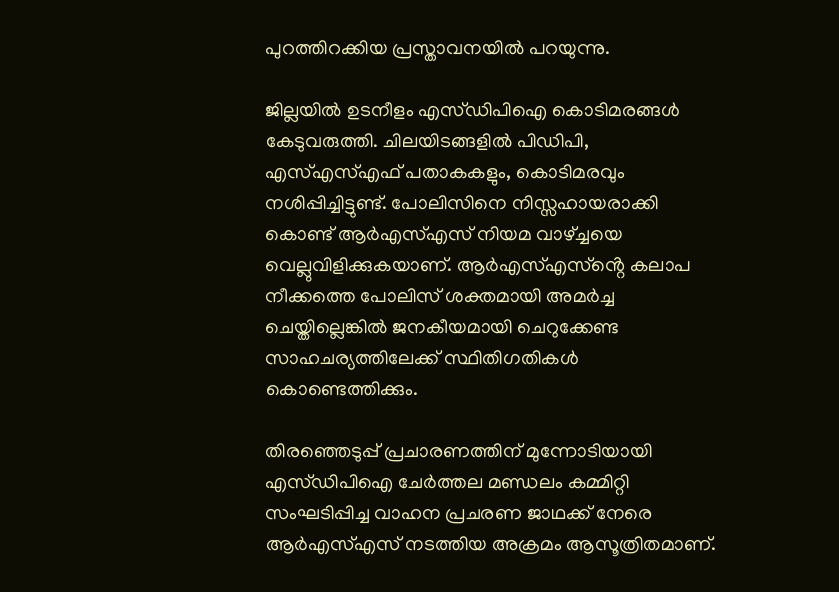പുറത്തിറക്കിയ പ്രസ്താവനയിൽ പറയുന്നു.

ജില്ലയിൽ ഉടനീളം എസ്ഡിപിഐ കൊടിമരങ്ങൾ കേടുവരുത്തി. ചിലയിടങ്ങളിൽ പിഡിപി, എസ്എസ്എഫ് പതാകകളും, കൊടിമരവും നശിപ്പിച്ചിട്ടുണ്ട്. പോലിസിനെ നിസ്സഹായരാക്കി കൊണ്ട് ആർഎസ്എസ് നിയമ വാഴ്‌ച്ചയെ വെല്ലുവിളിക്കുകയാണ്. ആർഎസ്എസ്ൻ്റെ കലാപ നീക്കത്തെ പോലിസ് ശക്തമായി അമർച്ച ചെയ്തില്ലെങ്കിൽ ജനകീയമായി ചെറുക്കേണ്ട സാഹചര്യത്തിലേക്ക് സ്ഥിതിഗതികൾ കൊണ്ടെത്തിക്കും.

തിരഞ്ഞെടുപ്പ് പ്രചാരണത്തിന് മുന്നോടിയായി എസ്ഡിപിഐ ചേർത്തല മണ്ഡലം കമ്മിറ്റി സംഘടിപ്പിച്ച വാഹന പ്രചരണ ജാഥക്ക് നേരെ ആർഎസ്എസ് നടത്തിയ അക്രമം ആസൂത്രിതമാണ്.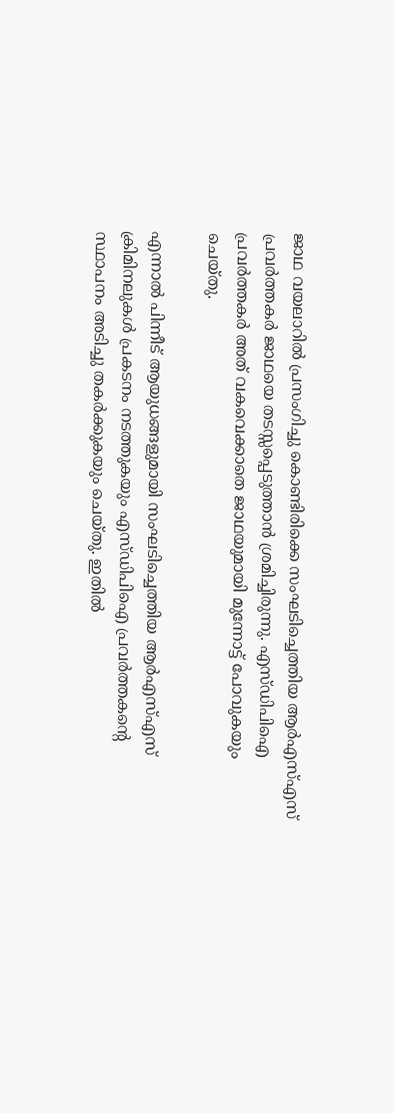ജാഥ വയലാറിൽ പ്രസംഗിച്ചു കൊണ്ടിരിക്കെ സംഘടിച്ചെത്തിയ ആർഎസ്എസ് പ്രവർത്തകർ ജാഥയെ തടസ്സപ്പെടുത്താൻ ശ്രമിച്ചിരുന്നു. എസ്ഡിപിഐ പ്രവർത്തകർ അത് വകവെക്കാതെ ജാഥയുമായി മുന്നോട്ട് പോവുകയും ചെയ്തു.

എന്നാൽ പിന്നീട് ആയുധങ്ങളുമായി സംഘടിച്ചെത്തിയ ആർഎസ്എസ് ക്രിമിനലുകൾ പ്രകടനം നടത്തുകയും എസ്ഡിപിഐ പ്രവർത്തകൻ്റെ സ്ഥാപനം അടിച്ചു തകർക്കുകയും ചെയ്തു. ഇതിൽ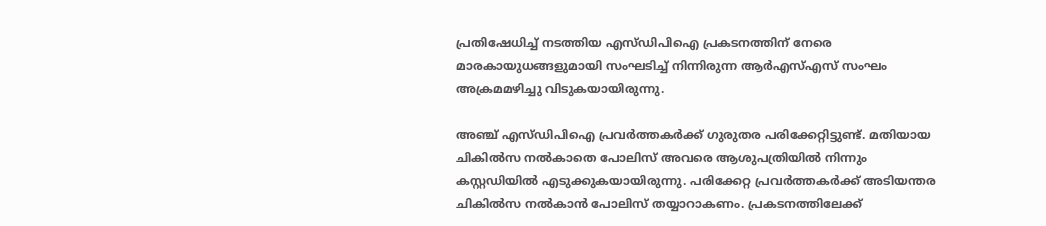പ്രതിഷേധിച്ച് നടത്തിയ എസ്ഡിപിഐ പ്രകടനത്തിന് നേരെ മാരകായുധങ്ങളുമായി സംഘടിച്ച് നിന്നിരുന്ന ആർഎസ്എസ് സംഘം അക്രമമഴിച്ചു വിടുകയായിരുന്നു.

അഞ്ച് എസ്ഡിപിഐ പ്രവർത്തകർക്ക് ഗുരുതര പരിക്കേറ്റിട്ടുണ്ട്. മതിയായ ചികിൽസ നൽകാതെ പോലിസ് അവരെ ആശുപത്രിയിൽ നിന്നും കസ്റ്റഡിയിൽ എടുക്കുകയായിരുന്നു. പരിക്കേറ്റ പ്രവർത്തകർക്ക് അടിയന്തര ചികിൽസ നൽകാൻ പോലിസ് തയ്യാറാകണം. പ്രകടനത്തിലേക്ക്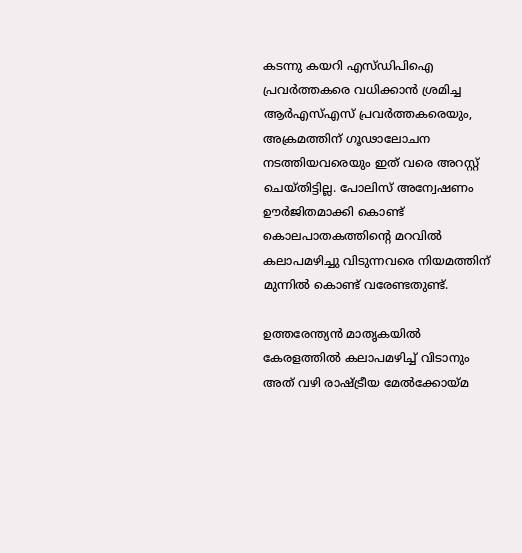കടന്നു കയറി എസ്ഡിപിഐ പ്രവർത്തകരെ വധിക്കാൻ ശ്രമിച്ച ആർഎസ്എസ് പ്രവർത്തകരെയും, അക്രമത്തിന് ഗൂഢാലോചന നടത്തിയവരെയും ഇത് വരെ അറസ്റ്റ് ചെയ്തിട്ടില്ല. പോലിസ് അന്വേഷണം ഊർജിതമാക്കി കൊണ്ട് കൊലപാതകത്തിൻ്റെ മറവിൽ കലാപമഴിച്ചു വിടുന്നവരെ നിയമത്തിന് മുന്നിൽ കൊണ്ട് വരേണ്ടതുണ്ട്.

ഉത്തരേന്ത്യൻ മാതൃകയിൽ കേരളത്തിൽ കലാപമഴിച്ച് വിടാനും അത് വഴി രാഷ്ട്രീയ മേൽക്കോയ്മ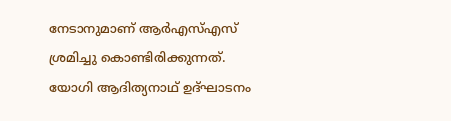നേടാനുമാണ് ആർഎസ്എസ് ശ്രമിച്ചു കൊണ്ടിരിക്കുന്നത്. യോഗി ആദിത്യനാഥ് ഉദ്ഘാടനം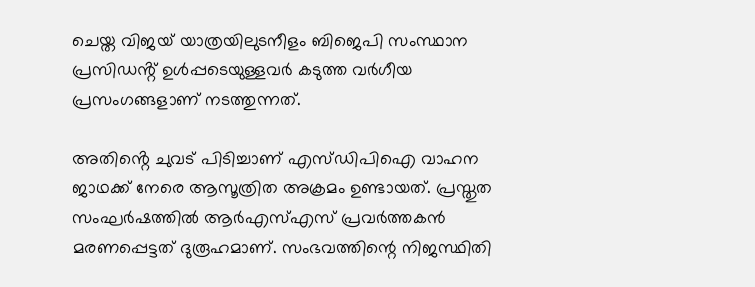ചെയ്ത വിജയ് യാത്രയിലുടനീളം ബിജെപി സംസ്ഥാന പ്രസിഡൻ്റ് ഉൾപ്പടെയുള്ളവർ കടുത്ത വർഗീയ പ്രസംഗങ്ങളാണ് നടത്തുന്നത്.

അതിൻ്റെ ചുവട് പിടിച്ചാണ് എസ്ഡിപിഐ വാഹന ജാഥക്ക് നേരെ ആസൂത്രിത അക്രമം ഉണ്ടായത്. പ്രസ്തുത സംഘർഷത്തിൽ ആർഎസ്എസ് പ്രവർത്തകൻ മരണപ്പെട്ടത് ദുരൂഹമാണ്. സംഭവത്തിന്റെ നിജസ്ഥിതി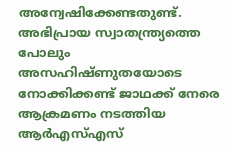അന്വേഷിക്കേണ്ടതുണ്ട്. അഭിപ്രായ സ്വാതന്ത്ര്യത്തെ പോലും അസഹിഷ്ണുതയോടെ നോക്കിക്കണ്ട് ജാഥക്ക് നേരെ ആക്രമണം നടത്തിയ ആർഎസ്എസ്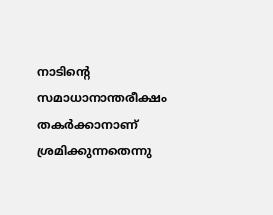നാടിന്റെ സമാധാനാന്തരീക്ഷം തകർക്കാനാണ് ശ്രമിക്കുന്നതെന്നു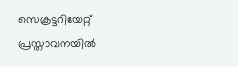സെക്രട്ടറിയേറ്റ് പ്രസ്താവനയിൽ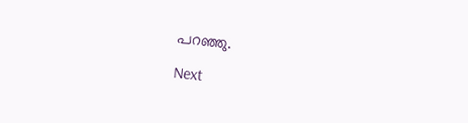പറഞ്ഞു.

Next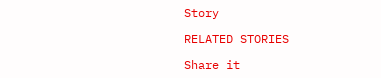Story

RELATED STORIES

Share it